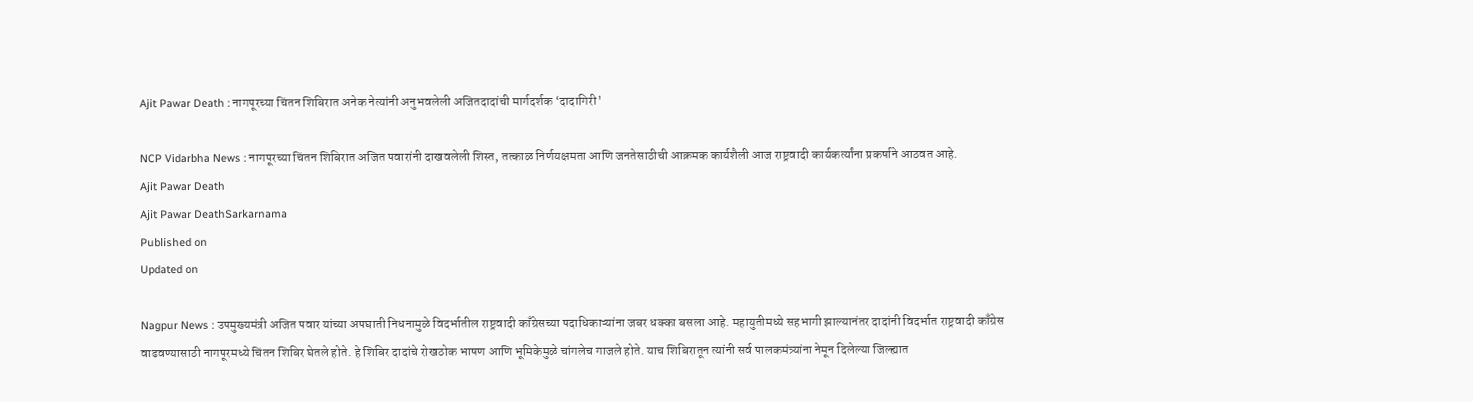Ajit Pawar Death : नागपूरच्या चिंतन शिबिरात अनेक नेत्यांनी अनुभवलेली अजितदादांची मार्गदर्शक ‘दादागिरी'

NCP Vidarbha News : नागपूरच्या चिंतन शिबिरात अजित पवारांनी दाखवलेली शिस्त, तत्काळ निर्णयक्षमता आणि जनतेसाठीची आक्रमक कार्यशैली आज राष्ट्रवादी कार्यकर्त्यांना प्रकर्षाने आठवत आहे.
Ajit Pawar Death
Ajit Pawar DeathSarkarnama
Published on
Updated on

Nagpur News : उपमुख्यमंत्री अजित पवार यांच्या अपघाती निधनामुळे विदर्भातील राष्ट्रवादी काँग्रेसच्या पदाधिकाऱ्यांना जबर धक्का बसला आहे. महायुतीमध्ये सहभागी झाल्यानंतर दादांनी विदर्भात राष्ट्रवादी काँग्रेस वाढवण्यासाठी नागपूरमध्ये चिंतन शिबिर घेतले होते. हे शिबिर दादांचे रोखठोक भाषण आणि भूमिकेमुळे चांगलेच गाजले होते. याच शिबिरातून त्यांनी सर्व पालकमंत्र्यांना नेमून दिलेल्या जिल्ह्यात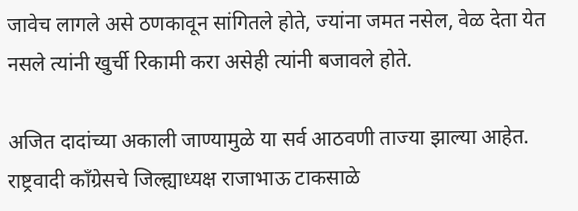जावेच लागले असे ठणकावून सांगितले होते, ज्यांना जमत नसेल, वेळ देता येत नसले त्यांनी खुर्ची रिकामी करा असेही त्यांनी बजावले होते.

अजित दादांच्या अकाली जाण्यामुळे या सर्व आठवणी ताज्या झाल्या आहेत. राष्ट्रवादी काँग्रेसचे जिल्ह्याध्यक्ष राजाभाऊ टाकसाळे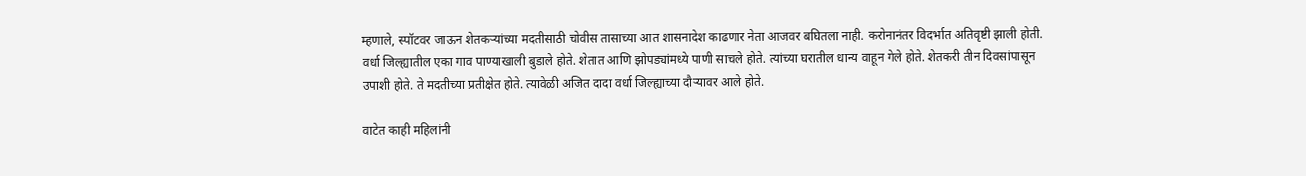म्हणाले, स्पॉटवर जाऊन शेतकऱ्यांच्या मदतीसाठी चोवीस तासाच्या आत शासनादेश काढणार नेता आजवर बघितला नाही. करोनानंतर विदर्भात अतिवृष्टी झाली होती. वर्धा जिल्ह्यातील एका गाव पाण्याखाली बुडाले होते. शेतात आणि झोपड्यांमध्ये पाणी साचले होते. त्यांच्या घरातील धान्य वाहून गेले होते. शेतकरी तीन दिवसांपासून उपाशी होते. ते मदतीच्या प्रतीक्षेत होते. त्यावेळी अजित दादा वर्धा जिल्ह्याच्या दौऱ्यावर आले होते.

वाटेत काही महिलांनी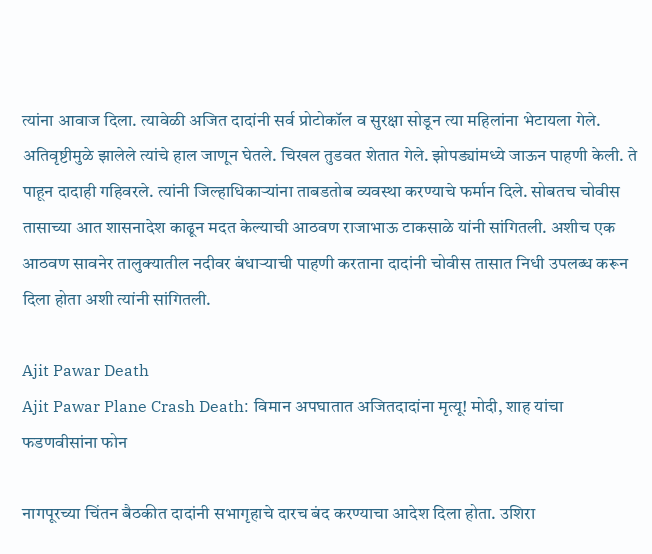त्यांना आवाज दिला. त्यावेळी अजित दादांनी सर्व प्रोटोकॉल व सुरक्षा सोडून त्या महिलांना भेटायला गेले. अतिवृष्टीमुळे झालेले त्यांचे हाल जाणून घेतले. चिखल तुडवत शेतात गेले. झोपड्यांमध्ये जाऊन पाहणी केली. ते पाहून दादाही गहिवरले. त्यांनी जिल्हाधिकाऱ्यांना ताबडतोब व्यवस्था करण्याचे फर्मान दिले. सोबतच चोवीस तासाच्या आत शासनादेश काढून मदत केल्याची आठवण राजाभाऊ टाकसाळे यांनी सांगितली. अशीच एक आठवण सावनेर तालुक्यातील नदीवर बंधाऱ्याची पाहणी करताना दादांनी चोवीस तासात निधी उपलब्ध करून दिला होता अशी त्यांनी सांगितली.

Ajit Pawar Death
Ajit Pawar Plane Crash Death: विमान अपघातात अजितदादांना मृत्यू! मोदी, शाह यांचा फडणवीसांना फोन

नागपूरच्या चिंतन बैठकीत दादांनी सभागृहाचे दारच बंद करण्याचा आदेश दिला होता. उशिरा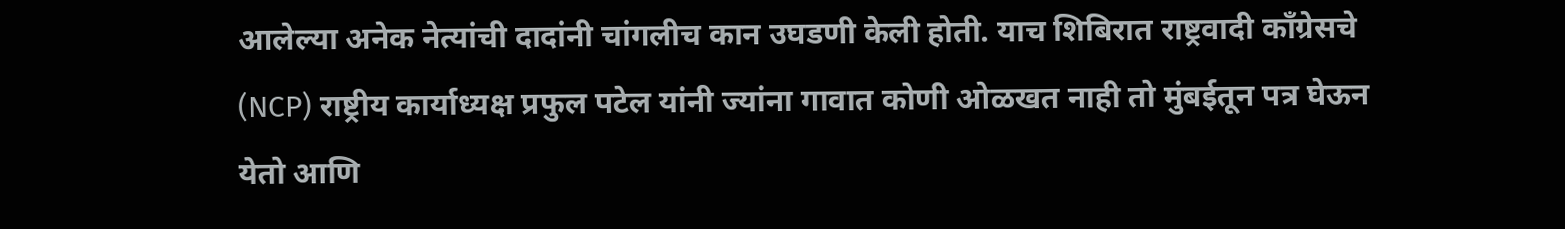आलेल्या अनेक नेत्यांची दादांनी चांगलीच कान उघडणी केली होती. याच शिबिरात राष्ट्रवादी काँग्रेसचे (NCP) राष्ट्रीय कार्याध्यक्ष प्रफुल पटेल यांनी ज्यांना गावात कोणी ओळखत नाही तो मुंबईतून पत्र घेऊन येतो आणि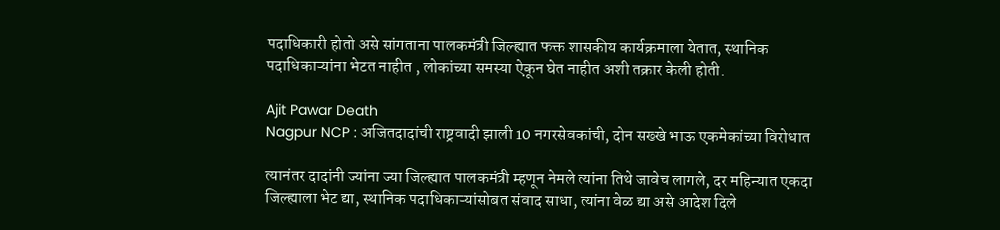पदाधिकारी होतो असे सांगताना पालकमंत्री जिल्ह्यात फक्त शासकीय कार्यक्रमाला येतात, स्थानिक पदाधिकाऱ्यांना भेटत नाहीत , लोकांच्या समस्या ऐकून घेत नाहीत अशी तक्रार केली होती.

Ajit Pawar Death
Nagpur NCP : अजितदादांची राष्ट्रवादी झाली 10 नगरसेवकांची, दोन सख्खे भाऊ एकमेकांच्या विरोधात

त्यानंतर दादांनी ज्यांना ज्या जिल्ह्यात पालकमंत्री म्हणून नेमले त्यांना तिथे जावेच लागले, दर महिन्यात एकदा जिल्ह्याला भेट द्या, स्थानिक पदाधिकाऱ्यांसोबत संवाद साधा, त्यांना वेळ द्या असे आदेश दिले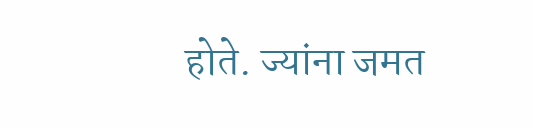होते. ज्यांना जमत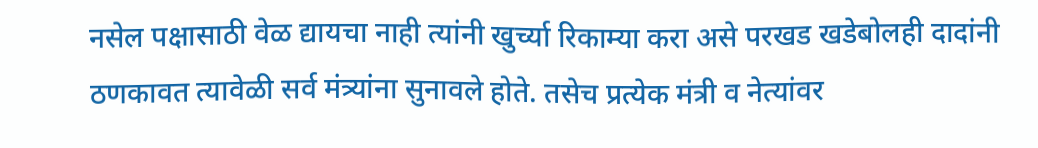नसेल पक्षासाठी वेळ द्यायचा नाही त्यांनी खुर्च्या रिकाम्या करा असे परखड खडेबोलही दादांनी ठणकावत त्यावेळी सर्व मंत्र्यांना सुनावले होते. तसेच प्रत्येक मंत्री व नेत्यांवर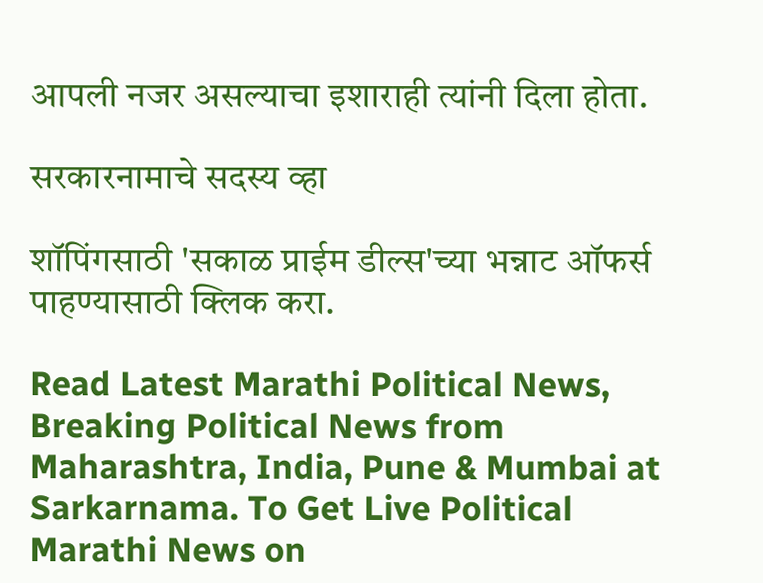आपली नजर असल्याचा इशाराही त्यांनी दिला होता.

सरकारनामाचे सदस्य व्हा

शॉपिंगसाठी 'सकाळ प्राईम डील्स'च्या भन्नाट ऑफर्स पाहण्यासाठी क्लिक करा.

Read Latest Marathi Political News, Breaking Political News from Maharashtra, India, Pune & Mumbai at Sarkarnama. To Get Live Political Marathi News on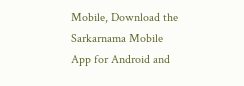Mobile, Download the Sarkarnama Mobile App for Android and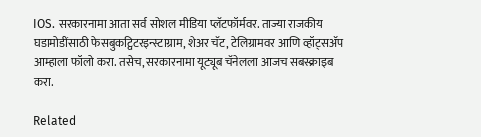IOS. सरकारनामा आता सर्व सोशल मीडिया प्लॅटफॉर्मवर. ताज्या राजकीय घडामोडींसाठी फेसबुकट्विटरइन्स्टाग्राम, शेअर चॅट, टेलिग्रामवर आणि व्हॉट्सॲप आम्हाला फॉलो करा. तसेच, सरकारनामा यूट्यूब चॅनेलला आजच सबस्क्राइब करा.

Related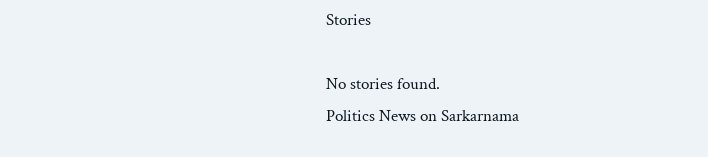Stories

No stories found.
Politics News on Sarkarnama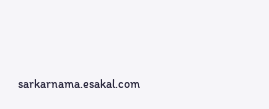sarkarnama.esakal.com